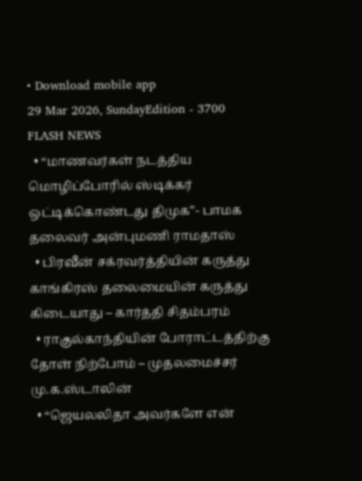• Download mobile app
29 Mar 2026, SundayEdition - 3700
FLASH NEWS
  • “மாணவர்கள் நடத்திய மொழிப்போரில் ஸ்டிக்கர் ஒட்டிக்கொண்டது திமுக”- பாமக தலைவர் அன்புமணி ராமதாஸ்
  • பிரவீன் சக்ரவர்த்தியின் கருத்து காங்கிரஸ் தலைமையின் கருத்து கிடையாது – கார்த்தி சிதம்பரம்
  • ராகுல்காந்தியின் போராட்டத்திற்கு தோள் நிற்போம் – முதலமைச்சர் மு.க.ஸ்டாலின்
  • “ஜெயலலிதா அவர்களே என்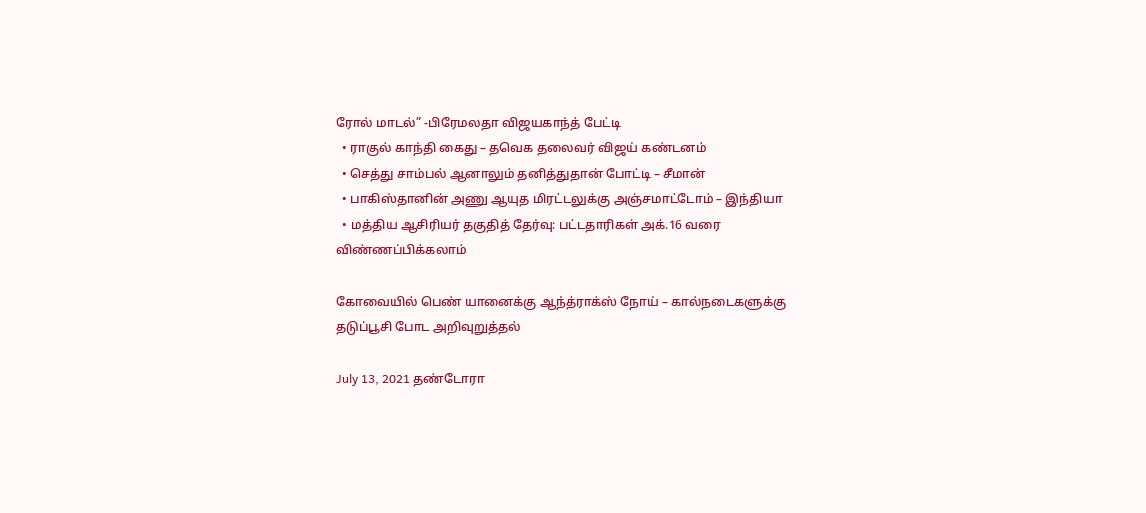ரோல் மாடல்” -பிரேமலதா விஜயகாந்த் பேட்டி
  • ராகுல் காந்தி கைது – தவெக தலைவர் விஜய் கண்டனம்
  • செத்து சாம்பல் ஆனாலும் தனித்துதான் போட்டி – சீமான்
  • பாகிஸ்தானின் அணு ஆயுத மிரட்டலுக்கு அஞ்சமாட்டோம் – இந்தியா
  • மத்திய ஆசிரியர் தகுதித் தேர்வு: பட்டதாரிகள் அக்.16 வரை விண்ணப்பிக்கலாம்

கோவையில் பெண் யானைக்கு ஆந்த்ராக்ஸ் நோய் – கால்நடைகளுக்கு தடுப்பூசி போட அறிவுறுத்தல்

July 13, 2021 தண்டோரா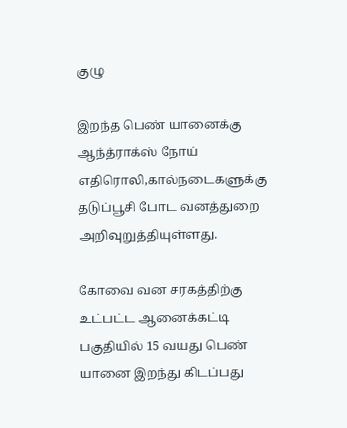குழு

இறந்த பெண் யானைக்கு ஆந்த்ராக்ஸ் நோய் எதிரொலி,கால்நடைகளுக்கு தடுப்பூசி போட வனத்துறை அறிவுறுத்தியுள்ளது.

கோவை வன சரகத்திற்கு உட்பட்ட ஆனைக்கட்டி பகுதியில் 15 வயது பெண் யானை இறந்து கிடப்பது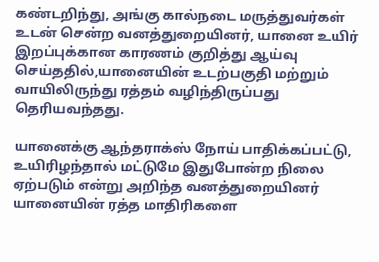கண்டறிந்து, அங்கு கால்நடை மருத்துவர்கள் உடன் சென்ற வனத்துறையினர், யானை உயிர் இறப்புக்கான காரணம் குறித்து ஆய்வு செய்ததில்,யானையின் உடற்பகுதி மற்றும் வாயிலிருந்து ரத்தம் வழிந்திருப்பது தெரியவந்தது.

யானைக்கு ஆந்தராக்ஸ் நோய் பாதிக்கப்பட்டு, உயிரிழந்தால் மட்டுமே இதுபோன்ற நிலை ஏற்படும் என்று அறிந்த வனத்துறையினர் யானையின் ரத்த மாதிரிகளை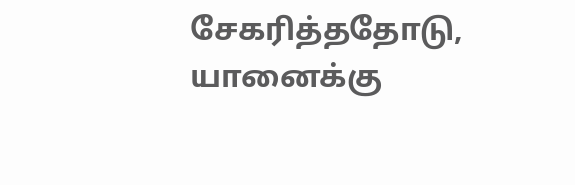சேகரித்ததோடு, யானைக்கு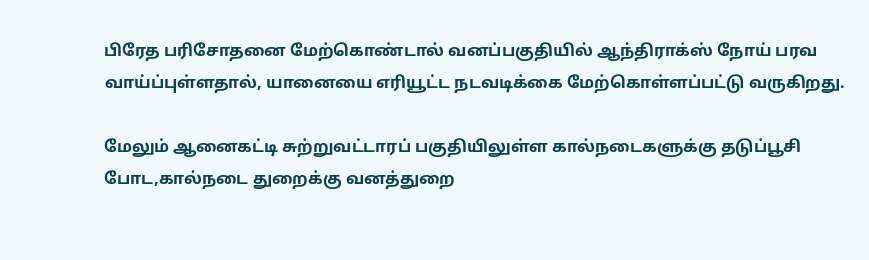பிரேத பரிசோதனை மேற்கொண்டால் வனப்பகுதியில் ஆந்திராக்ஸ் நோய் பரவ வாய்ப்புள்ளதால், யானையை எரியூட்ட நடவடிக்கை மேற்கொள்ளப்பட்டு வருகிறது.

மேலும் ஆனைகட்டி சுற்றுவட்டாரப் பகுதியிலுள்ள கால்நடைகளுக்கு தடுப்பூசி போட,கால்நடை துறைக்கு வனத்துறை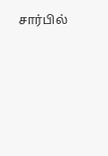சார்பில்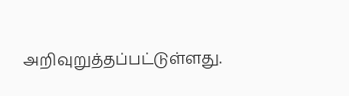அறிவுறுத்தப்பட்டுள்ளது.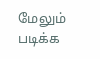மேலும் படிக்க